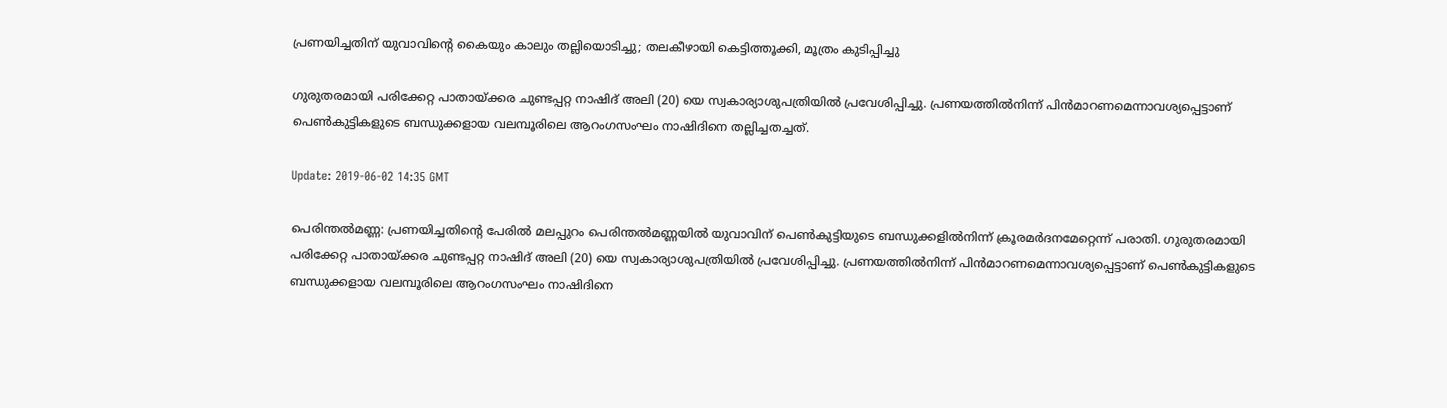പ്രണയിച്ചതിന് യുവാവിന്റെ കൈയും കാലും തല്ലിയൊടിച്ചു; തലകീഴായി കെട്ടിത്തൂക്കി, മൂത്രം കുടിപ്പിച്ചു

ഗുരുതരമായി പരിക്കേറ്റ പാതായ്ക്കര ചുണ്ടപ്പറ്റ നാഷിദ് അലി (20) യെ സ്വകാര്യാശുപത്രിയില്‍ പ്രവേശിപ്പിച്ചു. പ്രണയത്തില്‍നിന്ന് പിന്‍മാറണമെന്നാവശ്യപ്പെട്ടാണ് പെണ്‍കുട്ടികളുടെ ബന്ധുക്കളായ വലമ്പൂരിലെ ആറംഗസംഘം നാഷിദിനെ തല്ലിച്ചതച്ചത്.

Update: 2019-06-02 14:35 GMT

പെരിന്തല്‍മണ്ണ: പ്രണയിച്ചതിന്റെ പേരില്‍ മലപ്പുറം പെരിന്തല്‍മണ്ണയില്‍ യുവാവിന് പെണ്‍കുട്ടിയുടെ ബന്ധുക്കളില്‍നിന്ന് ക്രൂരമര്‍ദനമേറ്റെന്ന് പരാതി. ഗുരുതരമായി പരിക്കേറ്റ പാതായ്ക്കര ചുണ്ടപ്പറ്റ നാഷിദ് അലി (20) യെ സ്വകാര്യാശുപത്രിയില്‍ പ്രവേശിപ്പിച്ചു. പ്രണയത്തില്‍നിന്ന് പിന്‍മാറണമെന്നാവശ്യപ്പെട്ടാണ് പെണ്‍കുട്ടികളുടെ ബന്ധുക്കളായ വലമ്പൂരിലെ ആറംഗസംഘം നാഷിദിനെ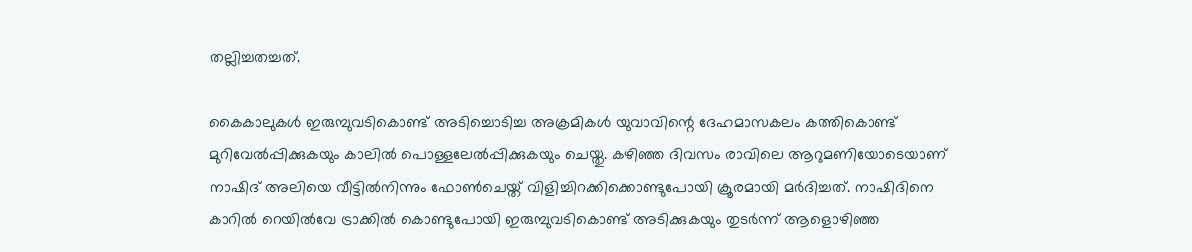തല്ലിച്ചതച്ചത്.

കൈകാലുകള്‍ ഇരുമ്പുവടികൊണ്ട് അടിച്ചൊടിച്ച അക്രമികള്‍ യുവാവിന്റെ ദേഹമാസകലം കത്തികൊണ്ട് മുറിവേല്‍പ്പിക്കുകയും കാലില്‍ പൊള്ളലേല്‍പ്പിക്കുകയും ചെയ്തു. കഴിഞ്ഞ ദിവസം രാവിലെ ആറുമണിയോടെയാണ് നാഷിദ് അലിയെ വീട്ടില്‍നിന്നും ഫോണ്‍ചെയ്ത് വിളിച്ചിറക്കിക്കൊണ്ടുപോയി ക്രൂരമായി മര്‍ദിച്ചത്. നാഷിദിനെ കാറില്‍ റെയില്‍വേ ട്രാക്കില്‍ കൊണ്ടുപോയി ഇരുമ്പുവടികൊണ്ട് അടിക്കുകയും തുടര്‍ന്ന് ആളൊഴിഞ്ഞ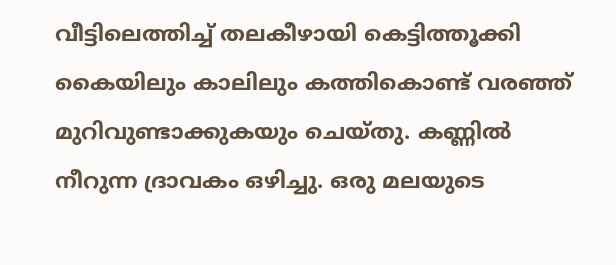വീട്ടിലെത്തിച്ച് തലകീഴായി കെട്ടിത്തൂക്കി കൈയിലും കാലിലും കത്തികൊണ്ട് വരഞ്ഞ് മുറിവുണ്ടാക്കുകയും ചെയ്തു. കണ്ണില്‍ നീറുന്ന ദ്രാവകം ഒഴിച്ചു. ഒരു മലയുടെ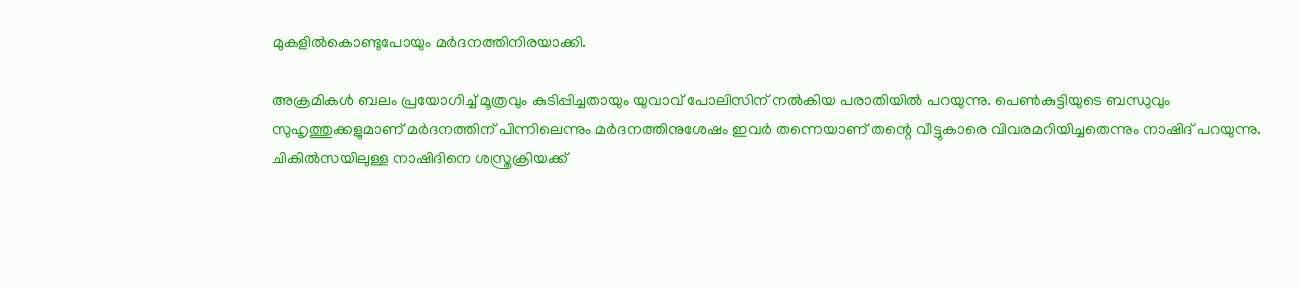മുകളില്‍കൊണ്ടുപോയും മര്‍ദനത്തിനിരയാക്കി.

അക്രമികള്‍ ബലം പ്രയോഗിച്ച് മൂത്രവും കുടിപ്പിച്ചതായും യുവാവ് പോലിസിന് നല്‍കിയ പരാതിയില്‍ പറയുന്നു. പെണ്‍കുട്ടിയുടെ ബന്ധുവും സുഹൃത്തുക്കളുമാണ് മര്‍ദനത്തിന് പിന്നിലെന്നും മര്‍ദനത്തിനുശേഷം ഇവര്‍ തന്നെയാണ് തന്റെ വീട്ടുകാരെ വിവരമറിയിച്ചതെന്നും നാഷിദ് പറയുന്നു. ചികില്‍സയിലുള്ള നാഷിദിനെ ശസ്ത്രക്രിയക്ക്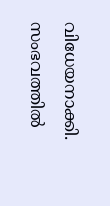വിധേയനാക്കി. സംഭവത്തില്‍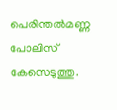പെരിന്തല്‍മണ്ണ പോലിസ് കേസെടുത്തു.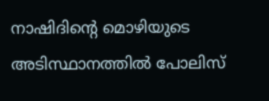നാഷിദിന്റെ മൊഴിയുടെ അടിസ്ഥാനത്തില്‍ പോലിസ്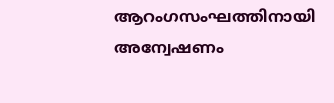ആറംഗസംഘത്തിനായി അന്വേഷണം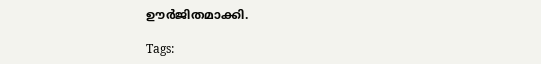ഊര്‍ജിതമാക്കി.

Tags: